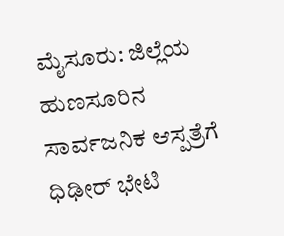ಮೈಸೂರು: ಜಿಲ್ಲೆಯ ಹುಣಸೂರಿನ ಸಾರ್ವಜನಿಕ ಆಸ್ಪತ್ರೆಗೆ ಧಿಢೀರ್ ಭೇಟಿ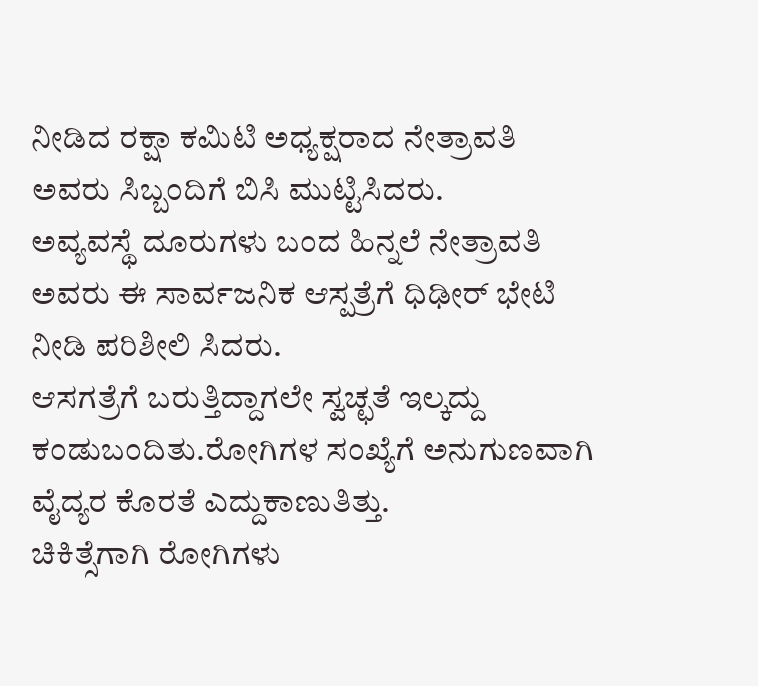ನೀಡಿದ ರಕ್ಷಾ ಕಮಿಟಿ ಅಧ್ಯಕ್ಷರಾದ ನೇತ್ರಾವತಿ ಅವರು ಸಿಬ್ಬಂದಿಗೆ ಬಿಸಿ ಮುಟ್ಟಿಸಿದರು.
ಅವ್ಯವಸ್ಥೆ ದೂರುಗಳು ಬಂದ ಹಿನ್ನಲೆ ನೇತ್ರಾವತಿ ಅವರು ಈ ಸಾರ್ವಜನಿಕ ಆಸ್ಪತ್ರೆಗೆ ಧಿಢೀರ್ ಭೇಟಿ ನೀಡಿ ಪರಿಶೀಲಿ ಸಿದರು.
ಆಸಗತ್ರೆಗೆ ಬರುತ್ತಿದ್ದಾಗಲೇ ಸ್ವಚ್ಛತೆ ಇಲ್ಕದ್ದು ಕಂಡುಬಂದಿತು.ರೋಗಿಗಳ ಸಂಖ್ಯೆಗೆ ಅನುಗುಣವಾಗಿ ವೈದ್ಯರ ಕೊರತೆ ಎದ್ದುಕಾಣುತಿತ್ತು.
ಚಿಕಿತ್ಸೆಗಾಗಿ ರೋಗಿಗಳು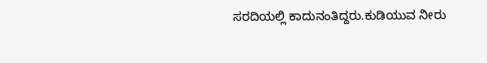ಸರದಿಯಲ್ಲಿ ಕಾದುನಂತಿದ್ದರು.ಕುಡಿಯುವ ನೀರು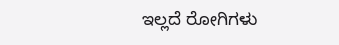ಇಲ್ಲದೆ ರೋಗಿಗಳು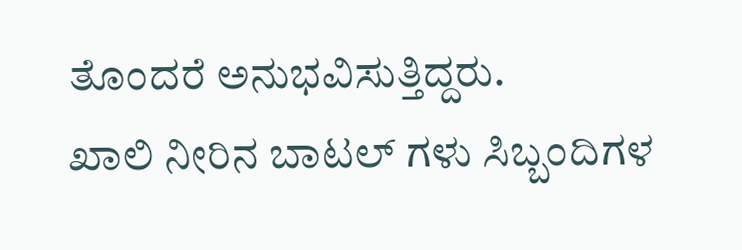ತೊಂದರೆ ಅನುಭವಿಸುತ್ತಿದ್ದರು.
ಖಾಲಿ ನೀರಿನ ಬಾಟಲ್ ಗಳು ಸಿಬ್ಬಂದಿಗಳ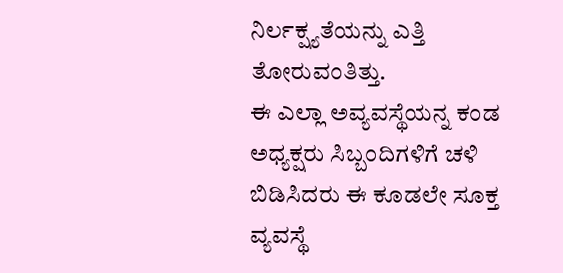ನಿರ್ಲಕ್ಷ್ಯತೆಯನ್ನು ಎತ್ತಿ ತೋರುವಂತಿತ್ತು.
ಈ ಎಲ್ಲಾ ಅವ್ಯವಸ್ಥೆಯನ್ನ ಕಂಡ ಅಧ್ಯಕ್ಷರು ಸಿಬ್ಬಂದಿಗಳಿಗೆ ಚಳಿ ಬಿಡಿಸಿದರು ಈ ಕೂಡಲೇ ಸೂಕ್ತ ವ್ಯವಸ್ಥೆ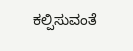ಕಲ್ಪಿಸುವಂತೆ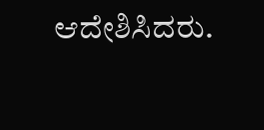ಆದೇಶಿಸಿದರು.